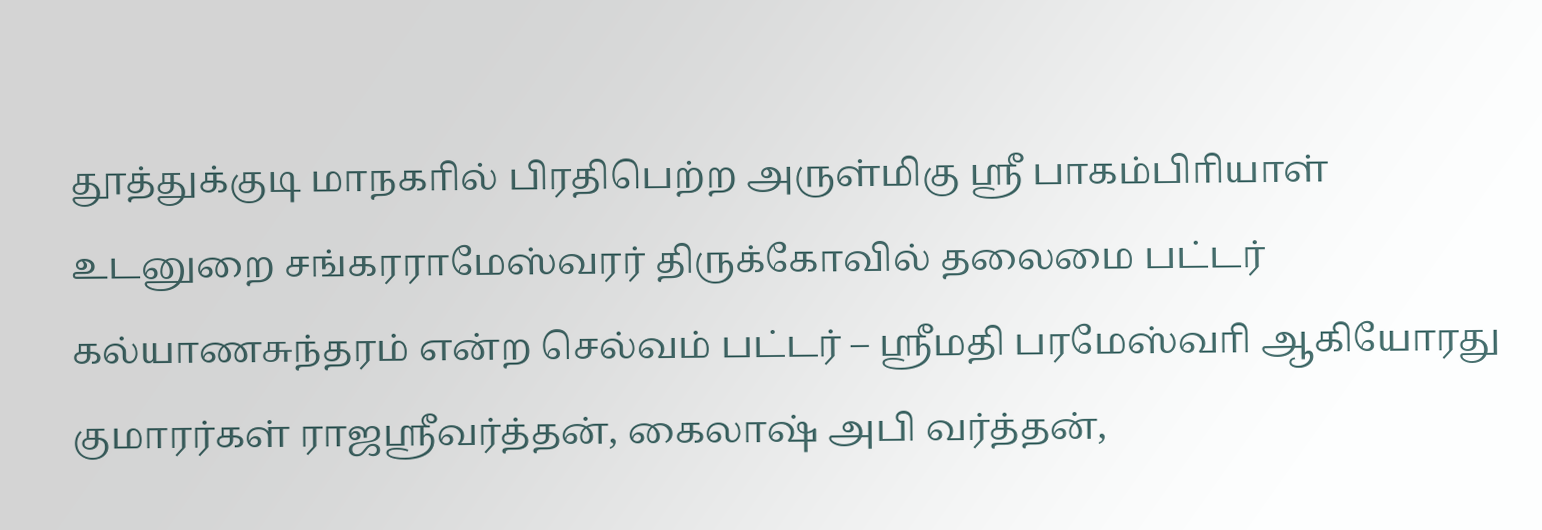தூத்துக்குடி மாநகாில் பிரதிபெற்ற அருள்மிகு ஸ்ரீ பாகம்பிாியாள் உடனுறை சங்கரராமேஸ்வரர் திருக்கோவில் தலைமை பட்டர் கல்யாணசுந்தரம் என்ற செல்வம் பட்டர் – ஸ்ரீமதி பரமேஸ்வாி ஆகியோரது குமாரர்கள் ராஜஸ்ரீவர்த்தன், கைலாஷ் அபி வர்த்தன்,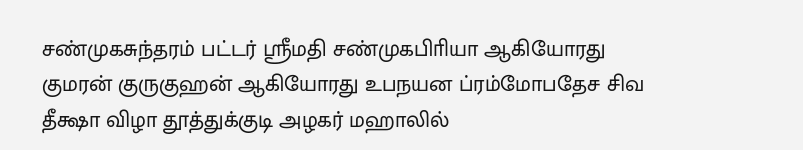சண்முகசுந்தரம் பட்டர் ஸ்ரீமதி சண்முகபிாியா ஆகியோரது குமரன் குருகுஹன் ஆகியோரது உபநயன ப்ரம்மோபதேச சிவ தீக்ஷா விழா தூத்துக்குடி அழகர் மஹாலில்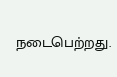நடைபெற்றது.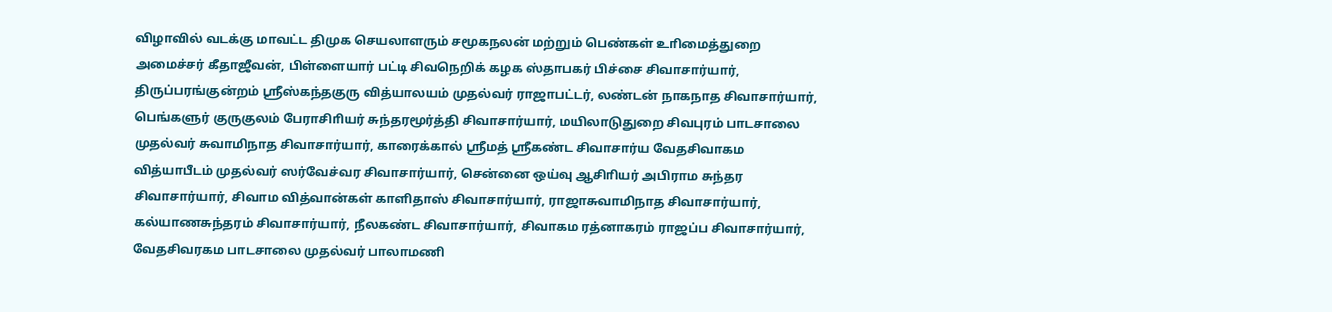விழாவில் வடக்கு மாவட்ட திமுக செயலாளரும் சமூகநலன் மற்றும் பெண்கள் உாிமைத்துறை அமைச்சர் கீதாஜீவன், பிள்ளையார் பட்டி சிவநெறிக் கழக ஸ்தாபகர் பிச்சை சிவாசார்யார், திருப்பரங்குன்றம் ஸ்ரீஸ்கந்தகுரு வித்யாலயம் முதல்வர் ராஜாபட்டர், லண்டன் நாகநாத சிவாசார்யார், பெங்களுர் குருகுலம் பேராசிாியர் சுந்தரமூர்த்தி சிவாசார்யார், மயிலாடுதுறை சிவபுரம் பாடசாலை முதல்வர் சுவாமிநாத சிவாசார்யார், காரைக்கால் ஸ்ரீமத் ஸ்ரீகண்ட சிவாசார்ய வேதசிவாகம வித்யாபீடம் முதல்வர் ஸர்வேச்வர சிவாசார்யார், சென்னை ஒய்வு ஆசிாியர் அபிராம சுந்தர சிவாசார்யார், சிவாம வித்வான்கள் காளிதாஸ் சிவாசார்யார், ராஜாசுவாமிநாத சிவாசார்யார், கல்யாணசுந்தரம் சிவாசார்யார், நீலகண்ட சிவாசார்யார், சிவாகம ரத்னாகரம் ராஜப்ப சிவாசார்யார், வேதசிவரகம பாடசாலை முதல்வர் பாலாமணி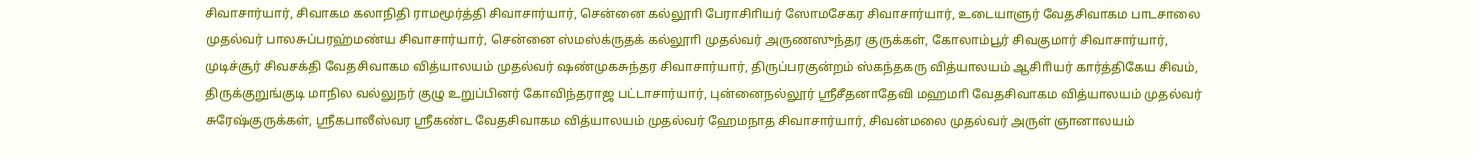சிவாசார்யார், சிவாகம கலாநிதி ராமமூர்த்தி சிவாசார்யார், சென்னை கல்லூாி பேராசிாியர் ஸோமசேகர சிவாசார்யார், உடையாளுர் வேதசிவாகம பாடசாலை முதல்வர் பாலசுப்பரஹ்மண்ய சிவாசார்யார், சென்னை ஸ்மஸ்க்ருதக் கல்லூாி முதல்வர் அருணஸுந்தர குருக்கள், கோலாம்பூர் சிவகுமார் சிவாசார்யார், முடிச்சூர் சிவசக்தி வேதசிவாகம வித்யாலயம் முதல்வர் ஷண்முகசுந்தர சிவாசார்யார், திருப்பரகுன்றம் ஸ்கந்தகரு வித்யாலயம் ஆசிாியர் கார்த்திகேய சிவம், திருக்குறுங்குடி மாநில வல்லுநர் குழு உறுப்பினர் கோவிந்தராஜ பட்டாசார்யார், புன்னைநல்லூர் ஸ்ரீசீதனாதேவி மஹமாி வேதசிவாகம வித்யாலயம் முதல்வர் சுரேஷ்குருக்கள், ஸ்ரீகபாலீஸ்வர ஸ்ரீகண்ட வேதசிவாகம வித்யாலயம் முதல்வர் ஹேமநாத சிவாசார்யார், சிவன்மலை முதல்வர் அருள் ஞானாலயம்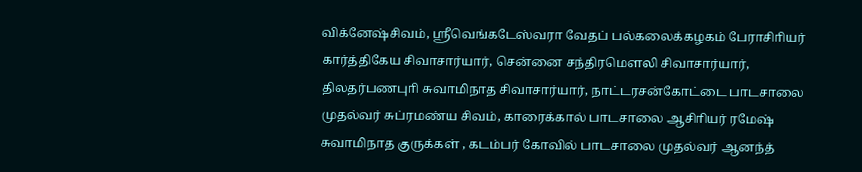விக்னேஷ்சிவம், ஸ்ரீவெங்கடேஸ்வரா வேதப் பல்கலைக்கழகம் பேராசிாியர் கார்த்திகேய சிவாசார்யார், சென்னை சந்திரமௌலி சிவாசார்யார், திலதர்பணபுாி சுவாமிநாத சிவாசார்யார், நாட்டரசன்கோட்டை பாடசாலை முதல்வர் சுப்ரமண்ய சிவம், காரைக்கால் பாடசாலை ஆசிாியர் ரமேஷ் சுவாமிநாத குருக்கள் , கடம்பர் கோவில் பாடசாலை முதல்வர் ஆனந்த்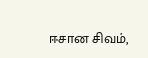ஈசான சிவம்,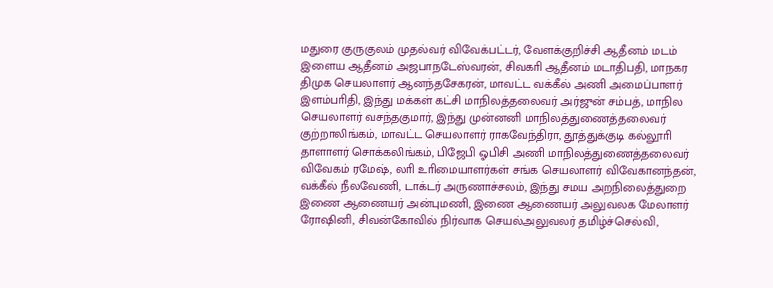மதுரை குருகுலம் முதல்வர் விவேக்பட்டர், வேளக்குறிச்சி ஆதீனம் மடம் இளைய ஆதீனம் அஜபாநடேஸ்வரன், சிவகாி ஆதீனம் மடாதிபதி, மாநகர திமுக செயலாளர் ஆனந்தசேகரன், மாவட்ட வக்கீல் அணி அமைப்பாளர் இளம்பாிதி, இந்து மக்கள் கட்சி மாநிலத்தலைவர் அர்ஜுன் சம்பத், மாநில செயலாளர் வசந்தகுமார், இந்து முன்னனி மாநிலத்துணைத்தலைவர் குற்றாலிங்கம், மாவட்ட செயலாளர் ராகவேந்திரா, தூத்துக்குடி கல்லூாி தாளாளர் சொக்கலிங்கம், பிஜேபி ஓபிசி அணி மாநிலத்துணைத்தலைவர் விவேகம் ரமேஷ், லாி உாிமையாளர்கள் சங்க செயலாளர் விவேகானந்தன், வக்கீல் நீலவேணி, டாக்டர் அருணாச்சலம், இந்து சமய அறநிலைத்துறை இணை ஆணையர் அன்புமணி, இணை ஆணையர் அலுவலக மேலாளர் ரோஷினி, சிவன்கோவில் நிர்வாக செயல்அலுவலர் தமிழ்ச்செல்வி,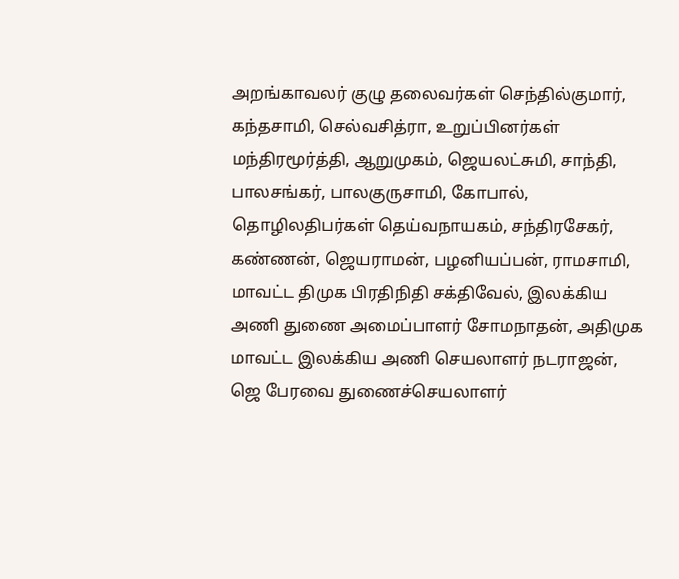அறங்காவலர் குழு தலைவர்கள் செந்தில்குமார், கந்தசாமி, செல்வசித்ரா, உறுப்பினர்கள் மந்திரமூர்த்தி, ஆறுமுகம், ஜெயலட்சுமி, சாந்தி, பாலசங்கர், பாலகுருசாமி, கோபால், தொழிலதிபர்கள் தெய்வநாயகம், சந்திரசேகர், கண்ணன், ஜெயராமன், பழனியப்பன், ராமசாமி, மாவட்ட திமுக பிரதிநிதி சக்திவேல், இலக்கிய அணி துணை அமைப்பாளர் சோமநாதன், அதிமுக மாவட்ட இலக்கிய அணி செயலாளர் நடராஜன், ஜெ பேரவை துணைச்செயலாளர்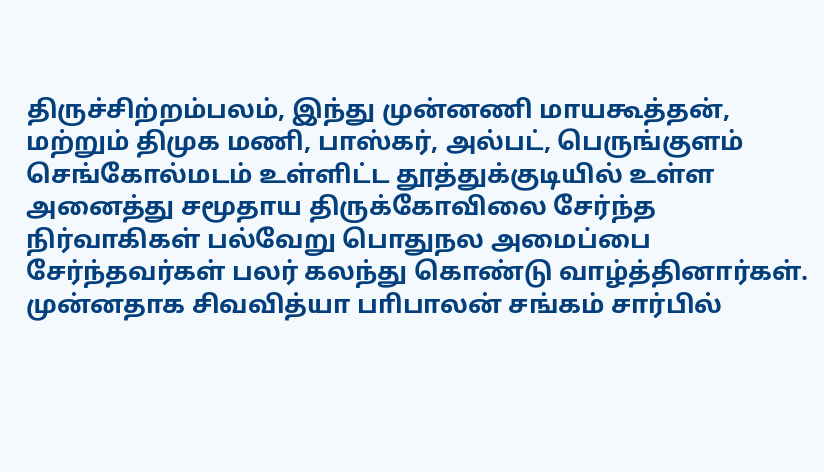திருச்சிற்றம்பலம், இந்து முன்னணி மாயகூத்தன், மற்றும் திமுக மணி, பாஸ்கர், அல்பட், பெருங்குளம் செங்கோல்மடம் உள்ளிட்ட தூத்துக்குடியில் உள்ள அனைத்து சமூதாய திருக்கோவிலை சேர்ந்த நிர்வாகிகள் பல்வேறு பொதுநல அமைப்பை சேர்ந்தவர்கள் பலர் கலந்து கொண்டு வாழ்த்தினார்கள்.
முன்னதாக சிவவித்யா பாிபாலன் சங்கம் சார்பில்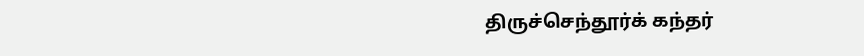திருச்செந்தூர்க் கந்தர்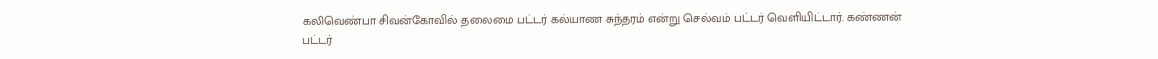கலிவெண்பா சிவன்கோவில் தலைமை பட்டர் கல்யாண சுந்தரம் என்று செல்வம் பட்டர் வெளியிட்டார். கண்ணன் பட்டர்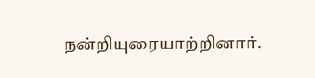நன்றியுரையாற்றினார்.